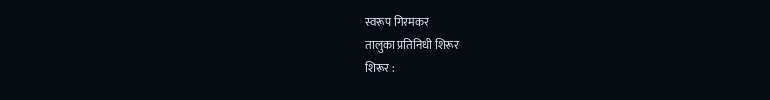स्वरूप गिरमकर
तालुका प्रतिनिधी शिरूर
शिरूर :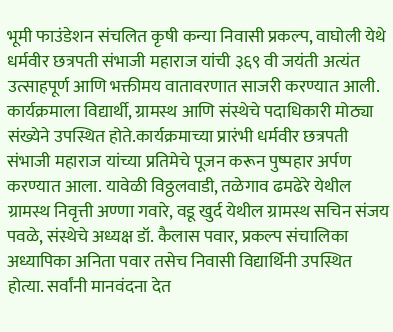भूमी फाउंडेशन संचलित कृषी कन्या निवासी प्रकल्प, वाघोली येथे धर्मवीर छत्रपती संभाजी महाराज यांची ३६९ वी जयंती अत्यंत उत्साहपूर्ण आणि भक्तीमय वातावरणात साजरी करण्यात आली. कार्यक्रमाला विद्यार्थी, ग्रामस्थ आणि संस्थेचे पदाधिकारी मोठ्या संख्येने उपस्थित होते.कार्यक्रमाच्या प्रारंभी धर्मवीर छत्रपती संभाजी महाराज यांच्या प्रतिमेचे पूजन करून पुष्पहार अर्पण करण्यात आला. यावेळी विठ्ठलवाडी, तळेगाव ढमढेरे येथील ग्रामस्थ निवृत्ती अण्णा गवारे, वडू खुर्द येथील ग्रामस्थ सचिन संजय पवळे, संस्थेचे अध्यक्ष डॉ. कैलास पवार, प्रकल्प संचालिका अध्यापिका अनिता पवार तसेच निवासी विद्यार्थिनी उपस्थित होत्या. सर्वांनी मानवंदना देत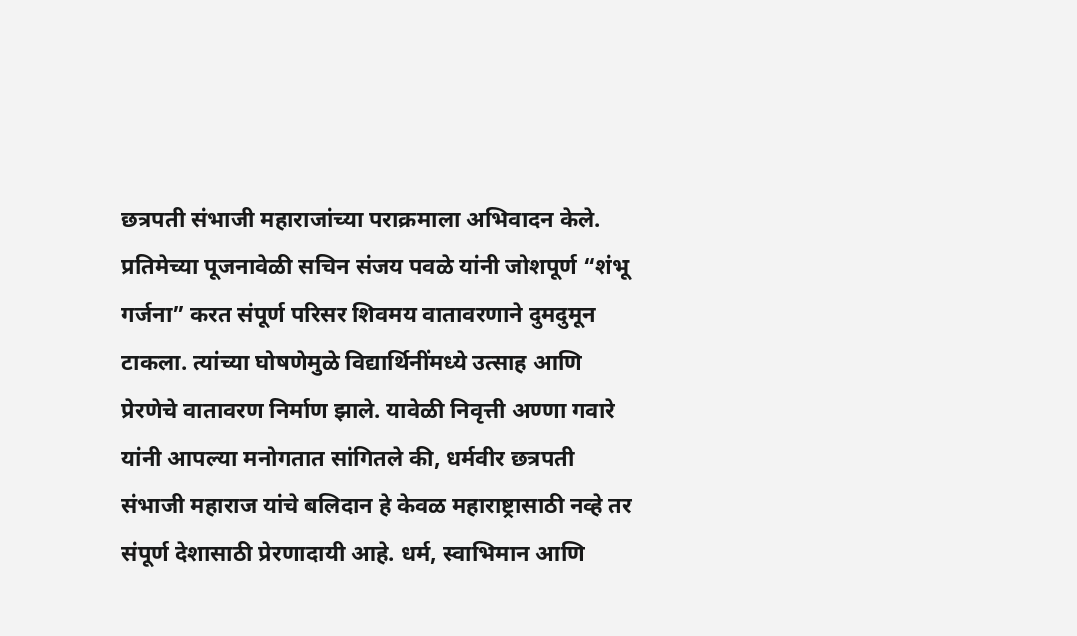छत्रपती संभाजी महाराजांच्या पराक्रमाला अभिवादन केले. प्रतिमेच्या पूजनावेळी सचिन संजय पवळे यांनी जोशपूर्ण “शंभू गर्जना” करत संपूर्ण परिसर शिवमय वातावरणाने दुमदुमून टाकला. त्यांच्या घोषणेमुळे विद्यार्थिनींमध्ये उत्साह आणि प्रेरणेचे वातावरण निर्माण झाले. यावेळी निवृत्ती अण्णा गवारे यांनी आपल्या मनोगतात सांगितले की, धर्मवीर छत्रपती संभाजी महाराज यांचे बलिदान हे केवळ महाराष्ट्रासाठी नव्हे तर संपूर्ण देशासाठी प्रेरणादायी आहे. धर्म, स्वाभिमान आणि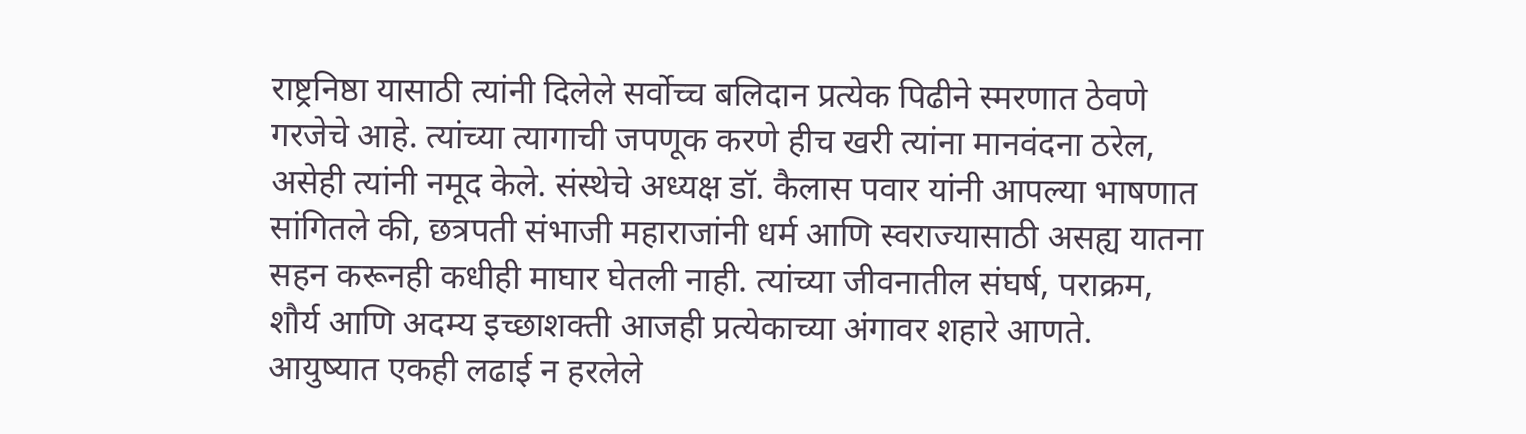राष्ट्रनिष्ठा यासाठी त्यांनी दिलेले सर्वोच्च बलिदान प्रत्येक पिढीने स्मरणात ठेवणे गरजेचे आहे. त्यांच्या त्यागाची जपणूक करणे हीच खरी त्यांना मानवंदना ठरेल, असेही त्यांनी नमूद केले. संस्थेचे अध्यक्ष डॉ. कैलास पवार यांनी आपल्या भाषणात सांगितले की, छत्रपती संभाजी महाराजांनी धर्म आणि स्वराज्यासाठी असह्य यातना सहन करूनही कधीही माघार घेतली नाही. त्यांच्या जीवनातील संघर्ष, पराक्रम, शौर्य आणि अदम्य इच्छाशक्ती आजही प्रत्येकाच्या अंगावर शहारे आणते. आयुष्यात एकही लढाई न हरलेले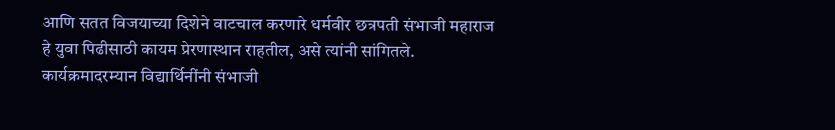आणि सतत विजयाच्या दिशेने वाटचाल करणारे धर्मवीर छत्रपती संभाजी महाराज हे युवा पिढीसाठी कायम प्रेरणास्थान राहतील, असे त्यांनी सांगितले.
कार्यक्रमादरम्यान विद्यार्थिनींनी संभाजी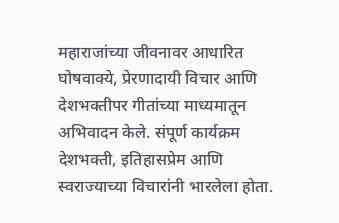महाराजांच्या जीवनावर आधारित घोषवाक्ये, प्रेरणादायी विचार आणि देशभक्तीपर गीतांच्या माध्यमातून अभिवादन केले. संपूर्ण कार्यक्रम देशभक्ती, इतिहासप्रेम आणि स्वराज्याच्या विचारांनी भारलेला होता.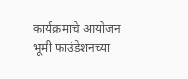कार्यक्रमाचे आयोजन भूमी फाउंडेशनच्या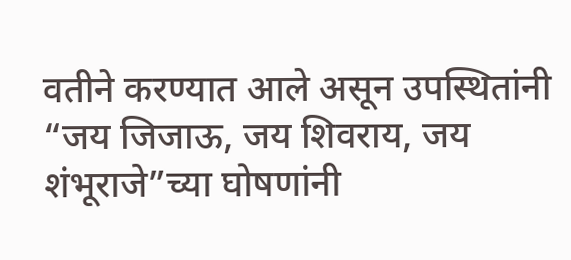वतीने करण्यात आले असून उपस्थितांनी “जय जिजाऊ, जय शिवराय, जय शंभूराजे”च्या घोषणांनी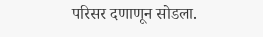परिसर दणाणून सोडला.